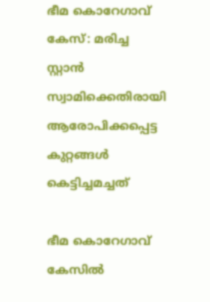ഭീമ കൊറേഗാവ് കേസ്: മരിച്ച സ്റ്റാന്‍ സ്വാമിക്കെതിരായി ആരോപിക്കപ്പെട്ട കുറ്റങ്ങള്‍ കെട്ടിച്ചമച്ചത്

ഭീമ കൊറേഗാവ് കേസില്‍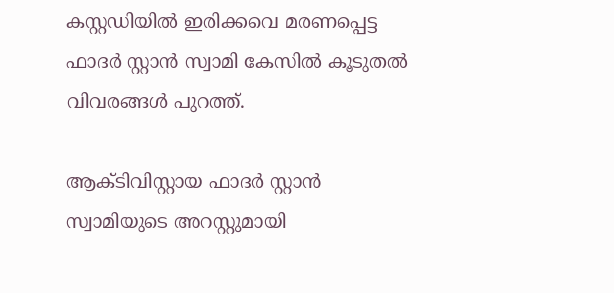കസ്റ്റഡിയില്‍ ഇരിക്കവെ മരണപ്പെട്ട ഫാദര്‍ സ്റ്റാന്‍ സ്വാമി കേസില്‍ കൂടുതല്‍ വിവരങ്ങള്‍ പുറത്ത്.

ആക്ടിവിസ്റ്റായ ഫാദര്‍ സ്റ്റാന്‍ സ്വാമിയുടെ അറസ്റ്റുമായി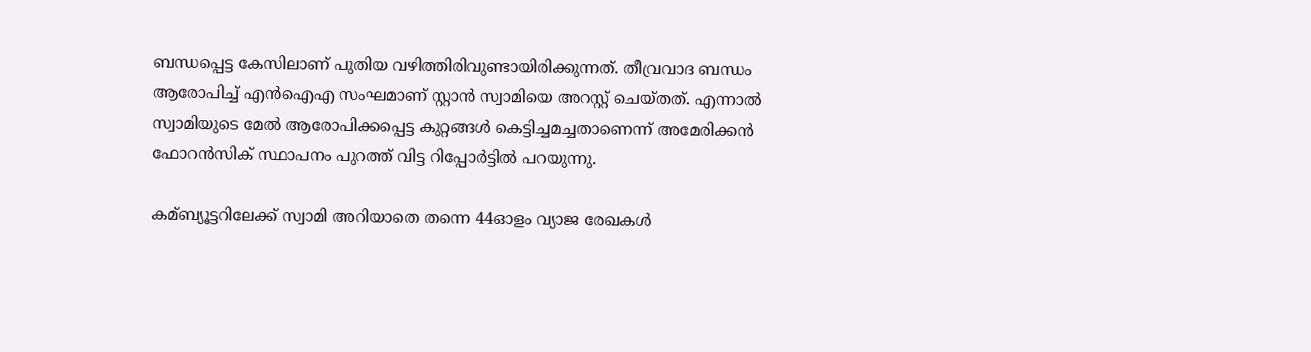ബന്ധപ്പെട്ട കേസിലാണ് പുതിയ വഴിത്തിരിവുണ്ടായിരിക്കുന്നത്. തീവ്രവാദ ബന്ധം ആരോപിച്ച്‌ എന്‍ഐഎ സംഘമാണ് സ്റ്റാന്‍ സ്വാമിയെ അറസ്റ്റ് ചെയ്തത്. എന്നാല്‍ സ്വാമിയുടെ മേല്‍ ആരോപിക്കപ്പെട്ട കുറ്റങ്ങള്‍ കെട്ടിച്ചമച്ചതാണെന്ന് അമേരിക്കന്‍ ഫോറന്‍സിക് സ്ഥാപനം പുറത്ത് വിട്ട റിപ്പോര്‍ട്ടില്‍ പറയുന്നു.

കമ്ബ്യൂട്ടറിലേക്ക് സ്വാമി അറിയാതെ തന്നെ 44ഓളം വ്യാജ രേഖകള്‍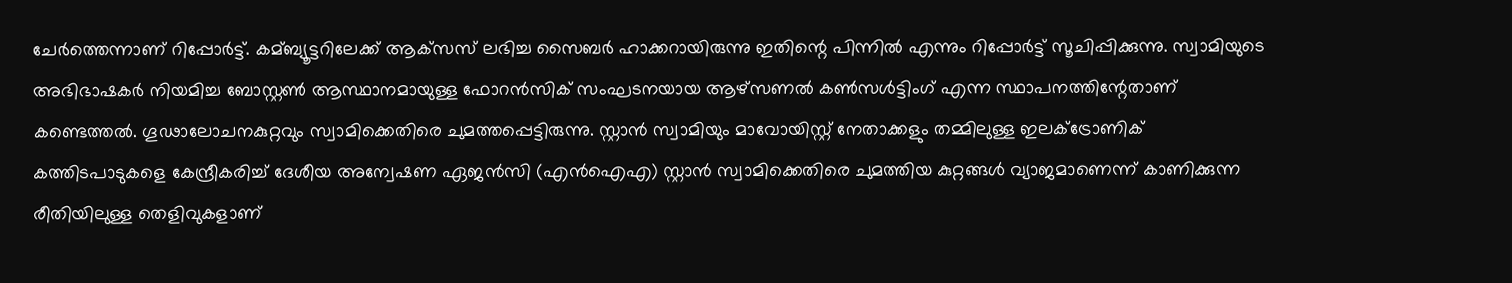ചേര്‍ത്തെന്നാണ് റിപ്പോര്‍ട്ട്. കമ്ബ്യൂട്ടറിലേക്ക് ആക്‌സസ് ലഭിച്ച സൈബര്‍ ഹാക്കറായിരുന്നു ഇതിന്റെ പിന്നില്‍ എന്നും റിപ്പോര്‍ട്ട് സൂചിപ്പിക്കുന്നു. സ്വാമിയുടെ അഭിഭാഷകര്‍ നിയമിച്ച ബോസ്റ്റണ്‍ ആസ്ഥാനമായുള്ള ഫോറന്‍സിക് സംഘടനയായ ആഴ്‌സണല്‍ കണ്‍സള്‍ട്ടിംഗ് എന്ന സ്ഥാപനത്തിന്റേതാണ് കണ്ടെത്തല്‍. ഗൂഢാലോചനകുറ്റവും സ്വാമിക്കെതിരെ ചുമത്തപ്പെട്ടിരുന്നു. സ്റ്റാന്‍ സ്വാമിയും മാവോയിസ്റ്റ് നേതാക്കളും തമ്മിലുള്ള ഇലക്‌ട്രോണിക് കത്തിടപാടുകളെ കേന്ദ്രീകരിച്ച്‌ ദേശീയ അന്വേഷണ ഏജന്‍സി (എന്‍ഐഎ) സ്റ്റാന്‍ സ്വാമിക്കെതിരെ ചുമത്തിയ കുറ്റങ്ങള്‍ വ്യാജമാണെന്ന് കാണിക്കുന്ന രീതിയിലുള്ള തെളിവുകളാണ്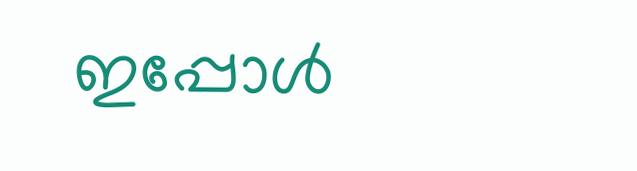ഇപ്പോള്‍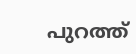പുറത്ത്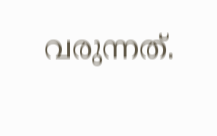വരുന്നത്.